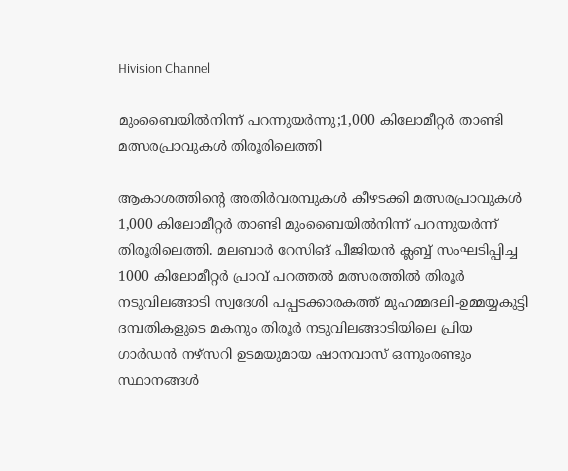Hivision Channel

മുംബൈയിൽനിന്ന് പറന്നുയർന്നു;1,000 കിലോമീറ്റർ താണ്ടി മത്സരപ്രാവുകൾ തിരൂരിലെത്തി

ആകാശത്തിന്റെ അതിർവരമ്പുകൾ കീഴടക്കി മത്സരപ്രാവുകൾ 1,000 കിലോമീറ്റർ താണ്ടി മുംബൈയിൽനിന്ന് പറന്നുയർന്ന് തിരൂരിലെത്തി. മലബാർ റേസിങ് പീജിയൻ ക്ലബ്ബ് സംഘടിപ്പിച്ച 1000 കിലോമീറ്റർ പ്രാവ് പറത്തൽ മത്സരത്തിൽ തിരൂർ നടുവിലങ്ങാടി സ്വദേശി പപ്പടക്കാരകത്ത് മുഹമ്മദലി-ഉമ്മയ്യകുട്ടി ദമ്പതികളുടെ മകനും തിരൂർ നടുവിലങ്ങാടിയിലെ പ്രിയ ഗാർഡൻ നഴ്‌സറി ഉടമയുമായ ഷാനവാസ് ഒന്നുംരണ്ടും സ്ഥാനങ്ങൾ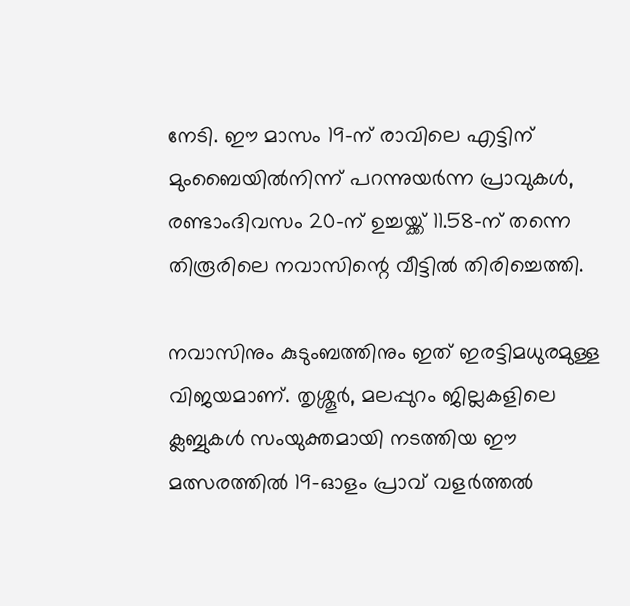നേടി. ഈ മാസം 19-ന് രാവിലെ എട്ടിന് മുംബൈയിൽനിന്ന് പറന്നുയർന്ന പ്രാവുകൾ, രണ്ടാംദിവസം 20-ന് ഉച്ചയ്ക്ക് 11.58-ന് തന്നെ തിരൂരിലെ നവാസിന്റെ വീട്ടിൽ തിരിച്ചെത്തി.

നവാസിനും കുടുംബത്തിനും ഇത് ഇരട്ടിമധുരമുള്ള വിജയമാണ്. തൃശ്ശൂർ, മലപ്പുറം ജില്ലകളിലെ ക്ലബ്ബുകൾ സംയുക്തമായി നടത്തിയ ഈ മത്സരത്തിൽ 19-ഓളം പ്രാവ് വളർത്തൽ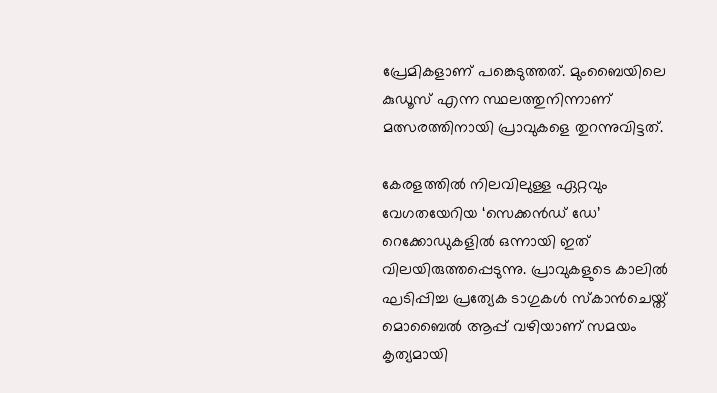പ്രേമികളാണ് പങ്കെടുത്തത്. മുംബൈയിലെ കുഡൂസ് എന്ന സ്ഥലത്തുനിന്നാണ് മത്സരത്തിനായി പ്രാവുകളെ തുറന്നുവിട്ടത്.

കേരളത്തിൽ നിലവിലുള്ള ഏറ്റവും വേഗതയേറിയ ‘സെക്കൻഡ് ഡേ’ റെക്കോഡുകളിൽ ഒന്നായി ഇത് വിലയിരുത്തപ്പെടുന്നു. പ്രാവുകളുടെ കാലിൽ ഘടിപ്പിച്ച പ്രത്യേക ടാഗുകൾ സ്‌കാൻചെയ്ത് മൊബൈൽ ആപ്പ് വഴിയാണ് സമയം കൃത്യമായി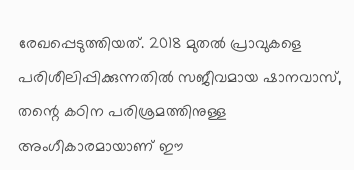രേഖപ്പെടുത്തിയത്. 2018 മുതൽ പ്രാവുകളെ പരിശീലിപ്പിക്കുന്നതിൽ സജീവമായ ഷാനവാസ്, തന്റെ കഠിന പരിശ്രമത്തിനുള്ള അംഗീകാരമായാണ് ഈ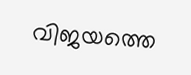വിജയത്തെ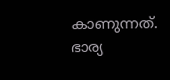കാണുന്നത്. ഭാര്യ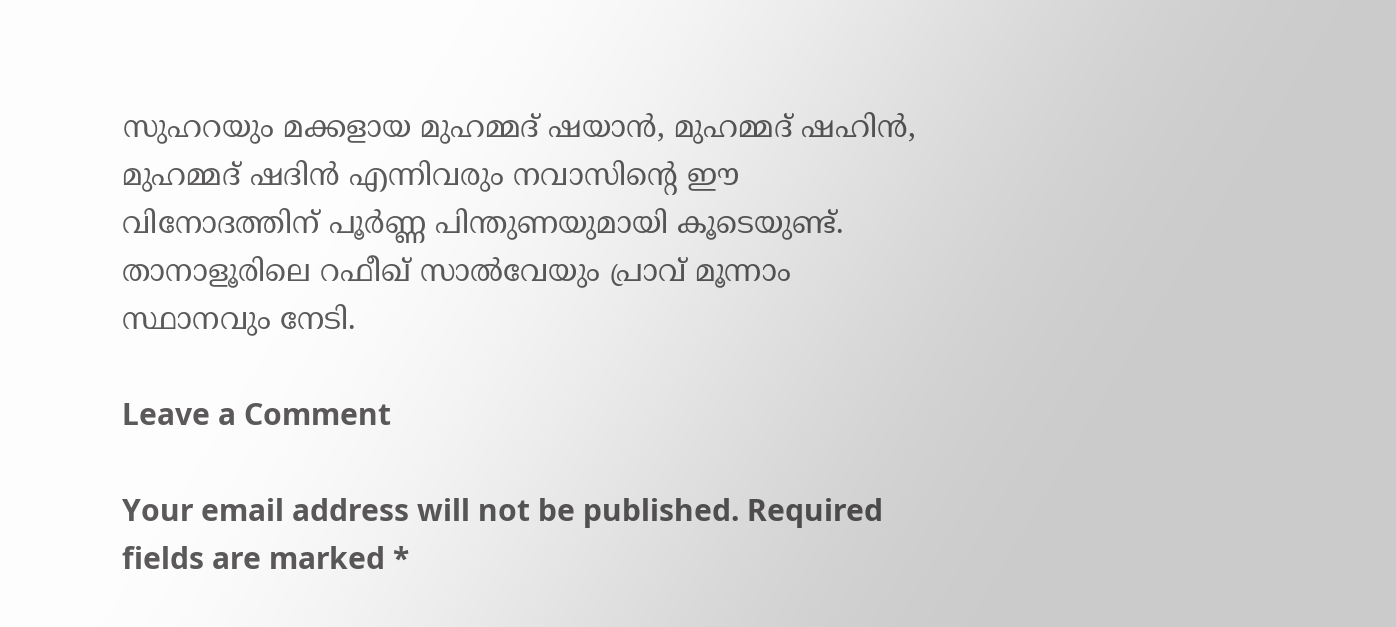സുഹറയും മക്കളായ മുഹമ്മദ് ഷയാൻ, മുഹമ്മദ് ഷഹിൻ, മുഹമ്മദ് ഷദിൻ എന്നിവരും നവാസിന്റെ ഈ വിനോദത്തിന് പൂർണ്ണ പിന്തുണയുമായി കൂടെയുണ്ട്. താനാളൂരിലെ റഫീഖ് സാൽവേയും പ്രാവ് മൂന്നാം സ്ഥാനവും നേടി.

Leave a Comment

Your email address will not be published. Required fields are marked *